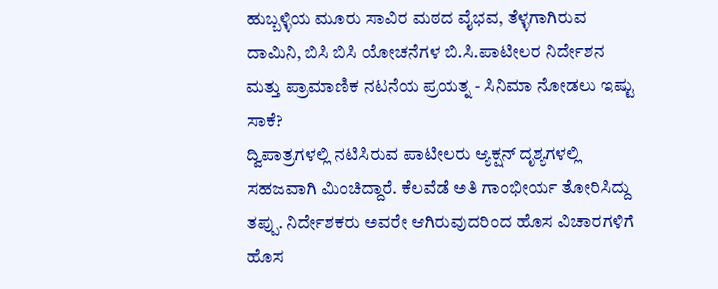ಹುಬ್ಬಳ್ಳಿಯ ಮೂರು ಸಾವಿರ ಮಠದ ವೈಭವ, ತೆಳ್ಳಗಾಗಿರುವ ದಾಮಿನಿ, ಬಿಸಿ ಬಿಸಿ ಯೋಚನೆಗಳ ಬಿ.ಸಿ.ಪಾಟೀಲರ ನಿರ್ದೇಶನ ಮತ್ತು ಪ್ರಾಮಾಣಿಕ ನಟನೆಯ ಪ್ರಯತ್ನ - ಸಿನಿಮಾ ನೋಡಲು ಇಷ್ಟು ಸಾಕೆ?
ದ್ವಿಪಾತ್ರಗಳಲ್ಲಿ ನಟಿಸಿರುವ ಪಾಟೀಲರು ಆ್ಯಕ್ಷನ್ ದೃಶ್ಯಗಳಲ್ಲಿ ಸಹಜವಾಗಿ ಮಿಂಚಿದ್ದಾರೆ. ಕೆಲವೆಡೆ ಅತಿ ಗಾಂಭೀರ್ಯ ತೋರಿಸಿದ್ದು ತಪ್ಪು. ನಿರ್ದೇಶಕರು ಅವರೇ ಆಗಿರುವುದರಿಂದ ಹೊಸ ವಿಚಾರಗಳಿಗೆ ಹೊಸ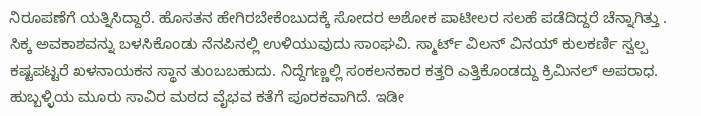ನಿರೂಪಣೆಗೆ ಯತ್ನಿಸಿದ್ದಾರೆ. ಹೊಸತನ ಹೇಗಿರಬೇಕೆಂಬುದಕ್ಕೆ ಸೋದರ ಅಶೋಕ ಪಾಟೀಲರ ಸಲಹೆ ಪಡೆದಿದ್ದರೆ ಚೆನ್ನಾಗಿತ್ತು .
ಸಿಕ್ಕ ಅವಕಾಶವನ್ನು ಬಳಸಿಕೊಂಡು ನೆನಪಿನಲ್ಲಿ ಉಳಿಯುವುದು ಸಾಂಘವಿ. ಸ್ಮಾರ್ಟ್ ವಿಲನ್ ವಿನಯ್ ಕುಲಕರ್ಣಿ ಸ್ವಲ್ಪ ಕಷ್ಟಪಟ್ಟರೆ ಖಳನಾಯಕನ ಸ್ಥಾನ ತುಂಬಬಹುದು. ನಿದ್ದೆಗಣ್ಣಲ್ಲಿ ಸಂಕಲನಕಾರ ಕತ್ತರಿ ಎತ್ತಿಕೊಂಡದ್ದು ಕ್ರಿಮಿನಲ್ ಅಪರಾಧ.
ಹುಬ್ಬಳ್ಳಿಯ ಮೂರು ಸಾವಿರ ಮಠದ ವೈಭವ ಕತೆಗೆ ಪೂರಕವಾಗಿದೆ. ಇಡೀ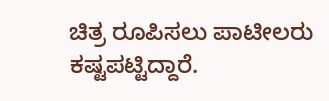ಚಿತ್ರ ರೂಪಿಸಲು ಪಾಟೀಲರು ಕಷ್ಟಪಟ್ಟಿದ್ದಾರೆ.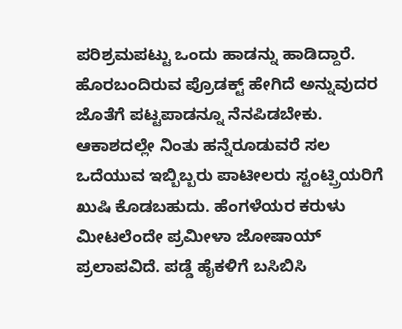ಪರಿಶ್ರಮಪಟ್ಟು ಒಂದು ಹಾಡನ್ನು ಹಾಡಿದ್ದಾರೆ. ಹೊರಬಂದಿರುವ ಪ್ರೊಡಕ್ಟ್ ಹೇಗಿದೆ ಅನ್ನುವುದರ ಜೊತೆಗೆ ಪಟ್ಟಪಾಡನ್ನೂ ನೆನಪಿಡಬೇಕು.
ಆಕಾಶದಲ್ಲೇ ನಿಂತು ಹನ್ನೆರೂಡುವರೆ ಸಲ ಒದೆಯುವ ಇಬ್ಬಿಬ್ಬರು ಪಾಟೀಲರು ಸ್ಟಂಟ್ಪ್ರಿಯರಿಗೆ ಖುಷಿ ಕೊಡಬಹುದು. ಹೆಂಗಳೆಯರ ಕರುಳು ಮೀಟಲೆಂದೇ ಪ್ರಮೀಳಾ ಜೋಷಾಯ್ ಪ್ರಲಾಪವಿದೆ. ಪಡ್ಡೆ ಹೈಕಳಿಗೆ ಬಸಿಬಿಸಿ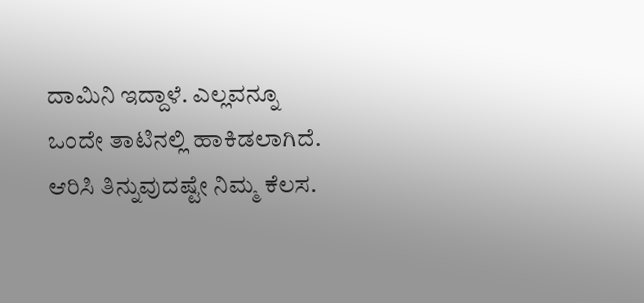ದಾಮಿನಿ ಇದ್ದಾಳೆ. ಎಲ್ಲವನ್ನೂ ಒಂದೇ ತಾಟಿನಲ್ಲಿ ಹಾಕಿಡಲಾಗಿದೆ. ಆರಿಸಿ ತಿನ್ನುವುದಷ್ಟೇ ನಿಮ್ಮ ಕೆಲಸ.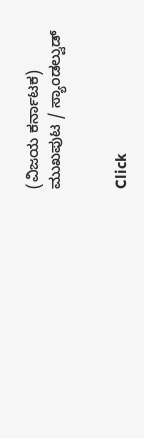(ವಿಜಯ ಕರ್ನಾಟಕ)
ಮುಖಪುಟ / ಸ್ಯಾಂಡಲ್ವುಡ್


Click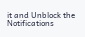it and Unblock the Notifications